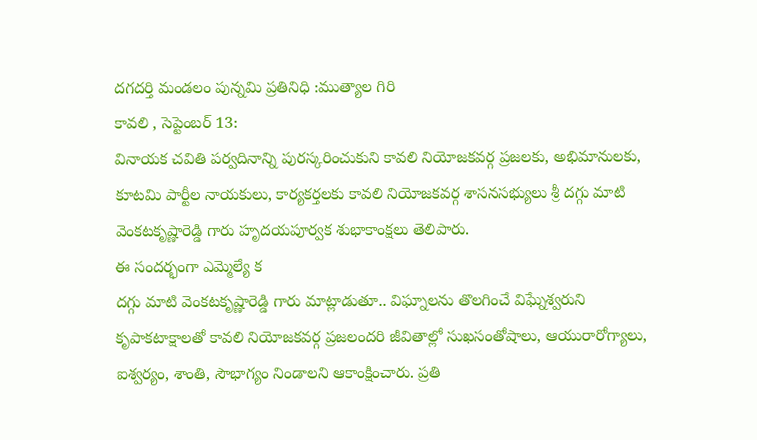దగదర్తి మండలం పున్నమి ప్రతినిధి :ముత్యాల గిరి
కావలి , సెప్టెంబర్ 13:
వినాయక చవితి పర్వదినాన్ని పురస్కరించుకుని కావలి నియోజకవర్గ ప్రజలకు, అభిమానులకు, కూటమి పార్టీల నాయకులు, కార్యకర్తలకు కావలి నియోజకవర్గ శాసనసభ్యులు శ్రీ దగ్గు మాటి వెంకటకృష్ణారెడ్డి గారు హృదయపూర్వక శుభాకాంక్షలు తెలిపారు.
ఈ సందర్భంగా ఎమ్మెల్యే క
దగ్గు మాటి వెంకటకృష్ణారెడ్డి గారు మాట్లాడుతూ.. విఘ్నాలను తొలగించే విఘ్నేశ్వరుని కృపాకటాక్షాలతో కావలి నియోజకవర్గ ప్రజలందరి జీవితాల్లో సుఖసంతోషాలు, ఆయురారోగ్యాలు, ఐశ్వర్యం, శాంతి, సౌభాగ్యం నిండాలని ఆకాంక్షించారు. ప్రతి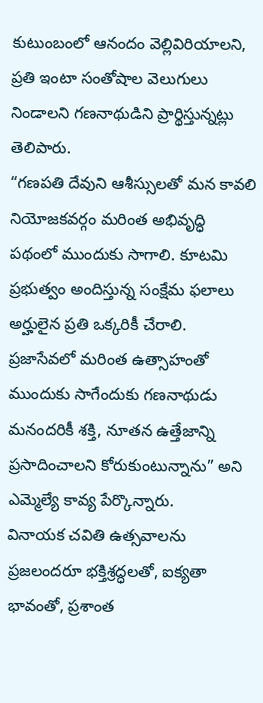కుటుంబంలో ఆనందం వెల్లివిరియాలని, ప్రతి ఇంటా సంతోషాల వెలుగులు నిండాలని గణనాథుడిని ప్రార్థిస్తున్నట్లు తెలిపారు.
“గణపతి దేవుని ఆశీస్సులతో మన కావలి నియోజకవర్గం మరింత అభివృద్ధి పథంలో ముందుకు సాగాలి. కూటమి ప్రభుత్వం అందిస్తున్న సంక్షేమ ఫలాలు అర్హులైన ప్రతి ఒక్కరికీ చేరాలి. ప్రజాసేవలో మరింత ఉత్సాహంతో ముందుకు సాగేందుకు గణనాథుడు మనందరికీ శక్తి, నూతన ఉత్తేజాన్ని ప్రసాదించాలని కోరుకుంటున్నాను” అని ఎమ్మెల్యే కావ్య పేర్కొన్నారు.
వినాయక చవితి ఉత్సవాలను ప్రజలందరూ భక్తిశ్రద్ధలతో, ఐక్యతా భావంతో, ప్రశాంత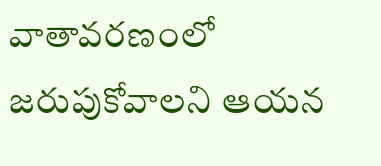వాతావరణంలో జరుపుకోవాలని ఆయన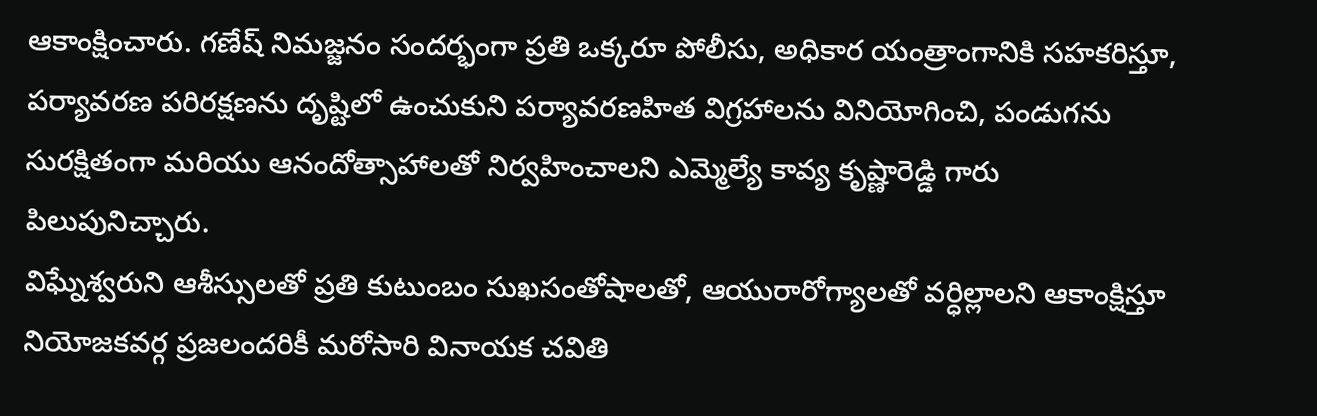ఆకాంక్షించారు. గణేష్ నిమజ్జనం సందర్భంగా ప్రతి ఒక్కరూ పోలీసు, అధికార యంత్రాంగానికి సహకరిస్తూ, పర్యావరణ పరిరక్షణను దృష్టిలో ఉంచుకుని పర్యావరణహిత విగ్రహాలను వినియోగించి, పండుగను సురక్షితంగా మరియు ఆనందోత్సాహాలతో నిర్వహించాలని ఎమ్మెల్యే కావ్య కృష్ణారెడ్డి గారు పిలుపునిచ్చారు.
విఘ్నేశ్వరుని ఆశీస్సులతో ప్రతి కుటుంబం సుఖసంతోషాలతో, ఆయురారోగ్యాలతో వర్ధిల్లాలని ఆకాంక్షిస్తూ నియోజకవర్గ ప్రజలందరికీ మరోసారి వినాయక చవితి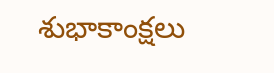శుభాకాంక్షలు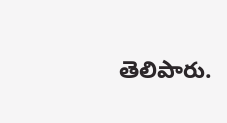తెలిపారు.